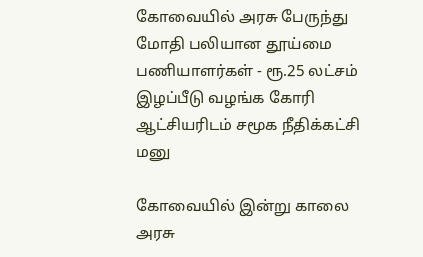கோவையில் அரசு பேருந்து மோதி பலியான தூய்மை பணியாளர்கள் - ரூ.25 லட்சம் இழப்பீடு வழங்க கோரி ஆட்சியரிடம் சமூக நீதிக்கட்சி மனு

கோவையில் இன்று காலை அரசு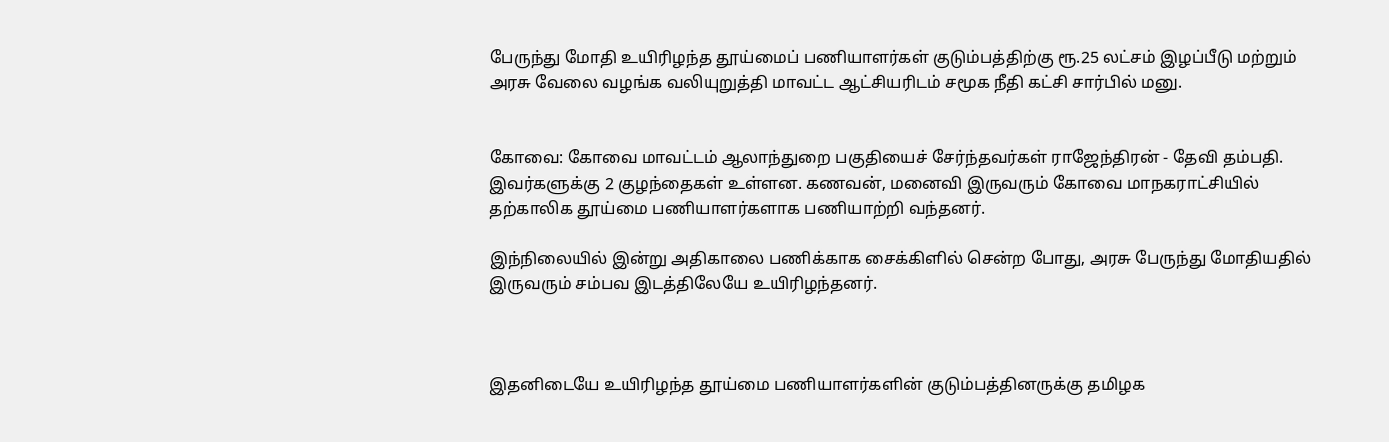பேருந்து மோதி உயிரிழந்த தூய்மைப் பணியாளர்கள் குடும்பத்திற்கு ரூ.25 லட்சம் இழப்பீடு மற்றும் அரசு வேலை வழங்க வலியுறுத்தி மாவட்ட ஆட்சியரிடம் சமூக நீதி கட்சி சார்பில் மனு.


கோவை: கோவை மாவட்டம் ஆலாந்துறை பகுதியைச் சேர்ந்தவர்கள் ராஜேந்திரன் - தேவி தம்பதி. இவர்களுக்கு 2 குழந்தைகள் உள்ளன. கணவன், மனைவி இருவரும் கோவை மாநகராட்சியில் தற்காலிக தூய்மை பணியாளர்களாக பணியாற்றி வந்தனர்.

இந்நிலையில் இன்று அதிகாலை பணிக்காக சைக்கிளில் சென்ற போது, அரசு பேருந்து மோதியதில் இருவரும் சம்பவ இடத்திலேயே உயிரிழந்தனர்.



இதனிடையே உயிரிழந்த தூய்மை பணியாளர்களின் குடும்பத்தினருக்கு தமிழக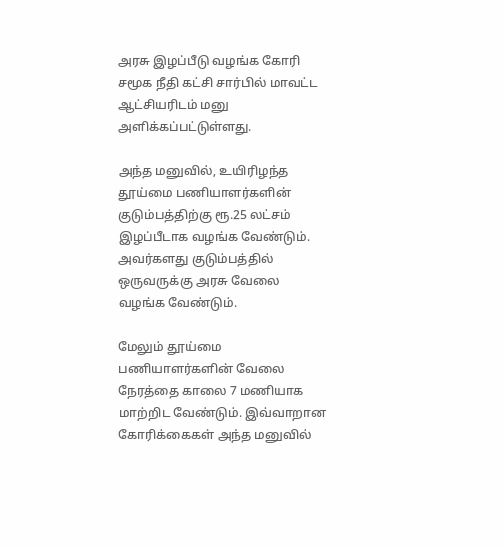அரசு இழப்பீடு வழங்க கோரி சமூக நீதி கட்சி சார்பில் மாவட்ட ஆட்சியரிடம் மனு அளிக்கப்பட்டுள்ளது.

அந்த மனுவில், உயிரிழந்த தூய்மை பணியாளர்களின் குடும்பத்திற்கு ரூ.25 லட்சம் இழப்பீடாக வழங்க வேண்டும். அவர்களது குடும்பத்தில் ஒருவருக்கு அரசு வேலை வழங்க வேண்டும்.

மேலும் தூய்மை பணியாளர்களின் வேலை நேரத்தை காலை 7 மணியாக மாற்றிட வேண்டும். இவ்வாறான கோரிக்கைகள் அந்த மனுவில்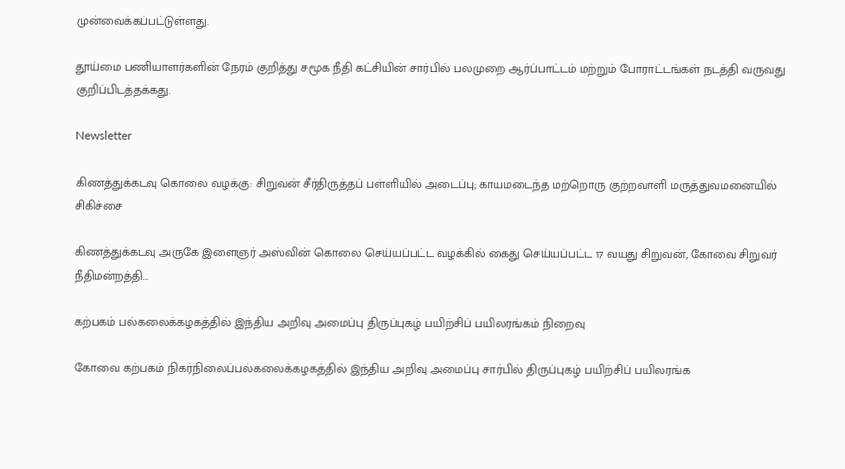முன்வைக்கப்பட்டுள்ளது.

தூய்மை பணியாளர்களின் நேரம் குறித்து சமூக நீதி கட்சியின் சார்பில் பலமுறை ஆர்ப்பாட்டம் மற்றும் போராட்டங்கள் நடத்தி வருவது குறிப்பிடத்தக்கது.

Newsletter

கிணத்துக்கடவு கொலை வழக்கு: சிறுவன் சீர்திருத்தப் பள்ளியில் அடைப்பு; காயமடைந்த மற்றொரு குற்றவாளி மருத்துவமனையில் சிகிச்சை

கிணத்துக்கடவு அருகே இளைஞர் அஸ்வின் கொலை செய்யப்பட்ட வழக்கில் கைது செய்யப்பட்ட 17 வயது சிறுவன், கோவை சிறுவர் நீதிமன்றத்தி...

கற்பகம் பல்கலைக்கழகத்தில் இந்திய அறிவு அமைப்பு திருப்புகழ் பயிற்சிப் பயிலரங்கம் நிறைவு

கோவை கற்பகம் நிகர்நிலைப்பல்கலைக்கழகத்தில் இந்திய அறிவு அமைப்பு சார்பில் திருப்புகழ் பயிற்சிப் பயிலரங்க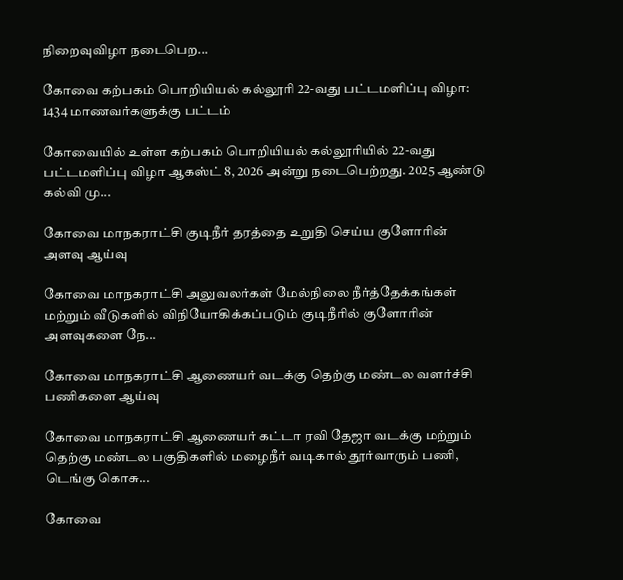நிறைவுவிழா நடைபெற...

கோவை கற்பகம் பொறியியல் கல்லூரி 22-வது பட்டமளிப்பு விழா: 1434 மாணவர்களுக்கு பட்டம்

கோவையில் உள்ள கற்பகம் பொறியியல் கல்லூரியில் 22-வது பட்டமளிப்பு விழா ஆகஸ்ட் 8, 2026 அன்று நடைபெற்றது. 2025 ஆண்டு கல்வி மு...

கோவை மாநகராட்சி குடிநீர் தரத்தை உறுதி செய்ய குளோரின் அளவு ஆய்வு

கோவை மாநகராட்சி அலுவலர்கள் மேல்நிலை நீர்த்தேக்கங்கள் மற்றும் வீடுகளில் விநியோகிக்கப்படும் குடிநீரில் குளோரின் அளவுகளை நே...

கோவை மாநகராட்சி ஆணையர் வடக்கு தெற்கு மண்டல வளர்ச்சி பணிகளை ஆய்வு

கோவை மாநகராட்சி ஆணையர் கட்டா ரவி தேஜா வடக்கு மற்றும் தெற்கு மண்டல பகுதிகளில் மழைநீர் வடிகால் தூர்வாரும் பணி, டெங்கு கொசு...

கோவை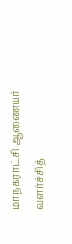மாநகராட்சி ஆணையர் வளர்ச்சித்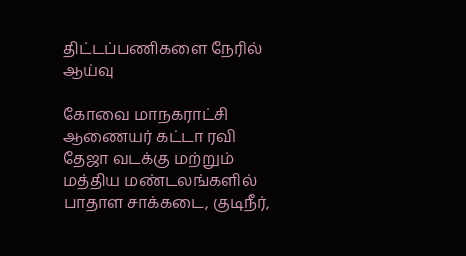திட்டப்பணிகளை நேரில் ஆய்வு

கோவை மாநகராட்சி ஆணையர் கட்டா ரவி தேஜா வடக்கு மற்றும் மத்திய மண்டலங்களில் பாதாள சாக்கடை, குடிநீர்,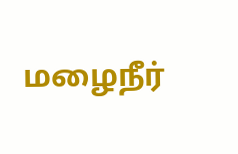மழைநீர்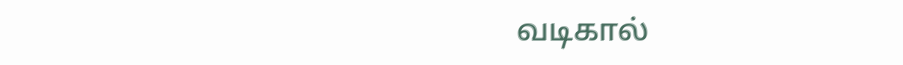வடிகால்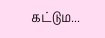கட்டும...